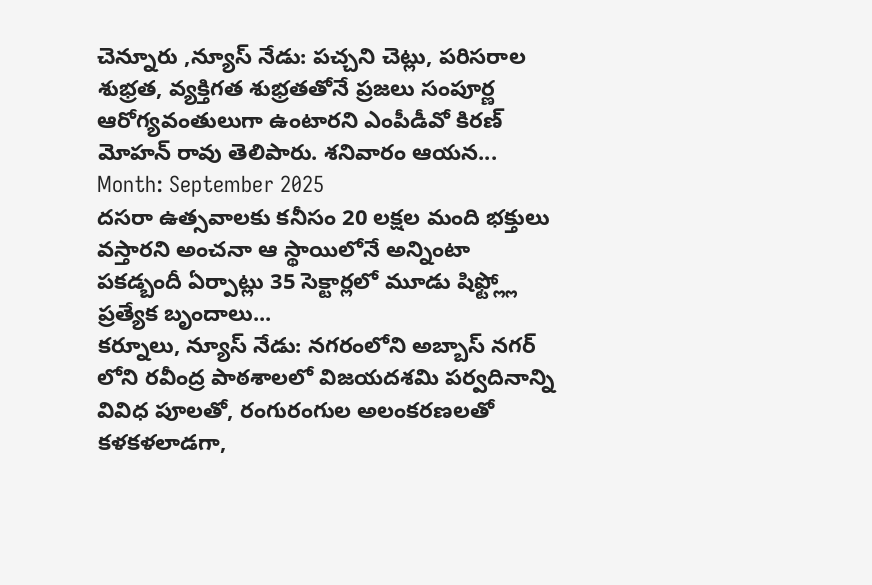చెన్నూరు ,న్యూస్ నేడు: పచ్చని చెట్లు, పరిసరాల శుభ్రత, వ్యక్తిగత శుభ్రతతోనే ప్రజలు సంపూర్ణ ఆరోగ్యవంతులుగా ఉంటారని ఎంపీడీవో కిరణ్ మోహన్ రావు తెలిపారు. శనివారం ఆయన...
Month: September 2025
దసరా ఉత్సవాలకు కనీసం 20 లక్షల మంది భక్తులు వస్తారని అంచనా ఆ స్థాయిలోనే అన్నింటా పకడ్బందీ ఏర్పాట్లు 35 సెక్టార్లలో మూడు షిఫ్ట్ల్లో ప్రత్యేక బృందాలు...
కర్నూలు, న్యూస్ నేడు: నగరంలోని అబ్బాస్ నగర్ లోని రవీంద్ర పాఠశాలలో విజయదశమి పర్వదినాన్ని వివిధ పూలతో, రంగురంగుల అలంకరణలతో కళకళలాడగా,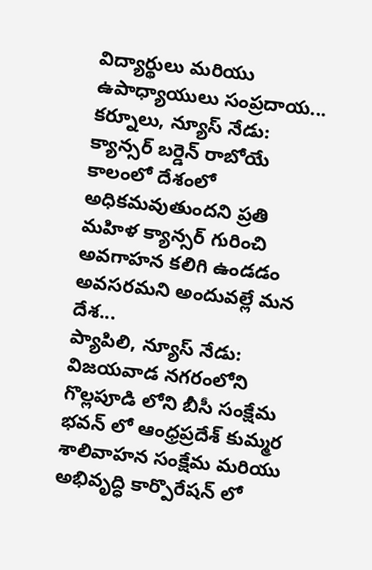విద్యార్థులు మరియు ఉపాధ్యాయులు సంప్రదాయ...
కర్నూలు, న్యూస్ నేడు: క్యాన్సర్ బర్డెన్ రాబోయే కాలంలో దేశంలో అధికమవుతుందని ప్రతి మహిళ క్యాన్సర్ గురించి అవగాహన కలిగి ఉండడం అవసరమని అందువల్లే మన దేశ...
ప్యాపిలి, న్యూస్ నేడు: విజయవాడ నగరంలోని గొల్లపూడి లోని బీసీ సంక్షేమ భవన్ లో ఆంధ్రప్రదేశ్ కుమ్మర శాలివాహన సంక్షేమ మరియు అభివృద్ధి కార్పొరేషన్ లో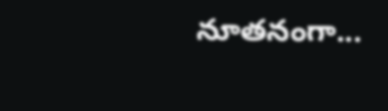నూతనంగా...